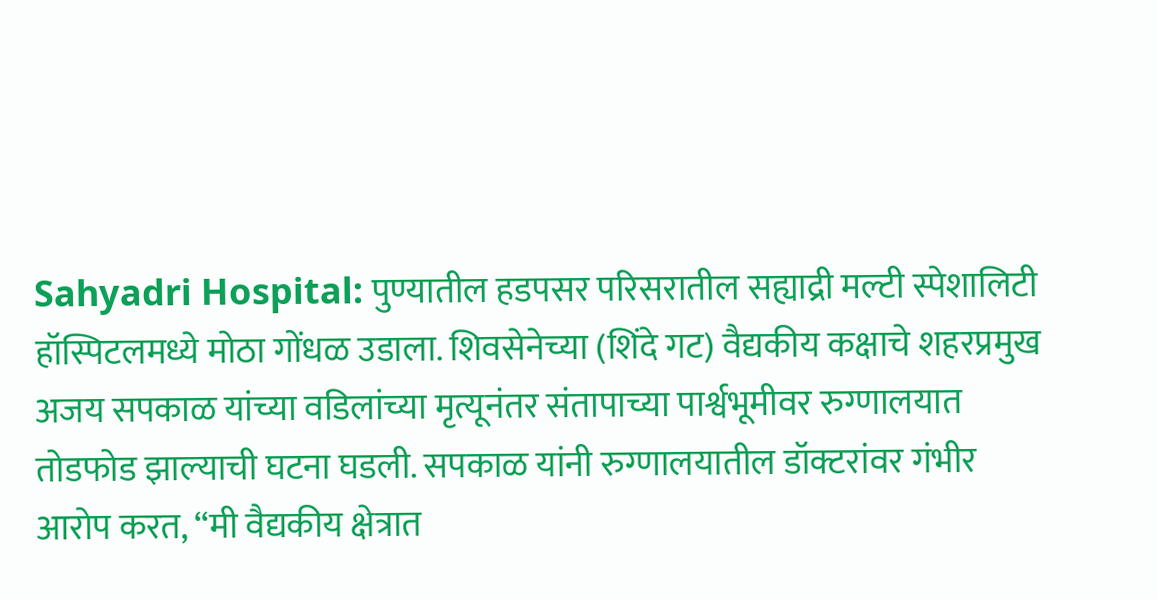Sahyadri Hospital: पुण्यातील हडपसर परिसरातील सह्याद्री मल्टी स्पेशालिटी हॉस्पिटलमध्ये मोठा गोंधळ उडाला. शिवसेनेच्या (शिंदे गट) वैद्यकीय कक्षाचे शहरप्रमुख अजय सपकाळ यांच्या वडिलांच्या मृत्यूनंतर संतापाच्या पार्श्वभूमीवर रुग्णालयात तोडफोड झाल्याची घटना घडली. सपकाळ यांनी रुग्णालयातील डॉक्टरांवर गंभीर आरोप करत, “मी वैद्यकीय क्षेत्रात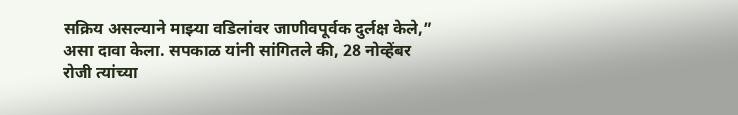सक्रिय असल्याने माझ्या वडिलांवर जाणीवपूर्वक दुर्लक्ष केले,” असा दावा केला. सपकाळ यांनी सांगितले की, 28 नोव्हेंबर रोजी त्यांच्या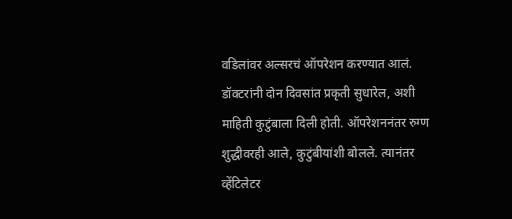वडिलांवर अल्सरचं ऑपरेशन करण्यात आलं. डॉक्टरांनी दोन दिवसांत प्रकृती सुधारेल, अशी माहिती कुटुंबाला दिली होती. ऑपरेशननंतर रुग्ण शुद्धीवरही आले, कुटुंबीयांशी बोलले. त्यानंतर व्हेंटिलेटर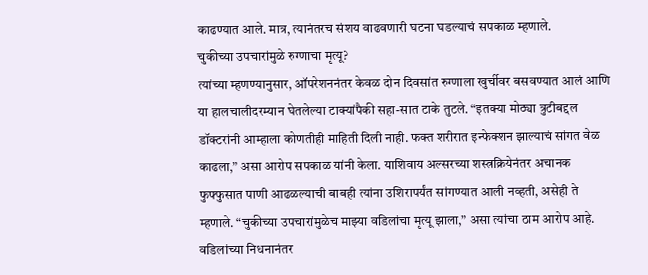काढण्यात आले. मात्र, त्यानंतरच संशय वाढवणारी घटना घडल्याचं सपकाळ म्हणाले.
चुकीच्या उपचारांमुळे रुग्णाचा मृत्यू?
त्यांच्या म्हणण्यानुसार, ऑपरेशननंतर केवळ दोन दिवसांत रुग्णाला खुर्चीवर बसवण्यात आलं आणि या हालचालीदरम्यान घेतलेल्या टाक्यांपैकी सहा-सात टाके तुटले. “इतक्या मोठ्या त्रुटीबद्दल डॉक्टरांनी आम्हाला कोणतीही माहिती दिली नाही. फक्त शरीरात इन्फेक्शन झाल्याचं सांगत वेळ काढला,” असा आरोप सपकाळ यांनी केला. याशिवाय अल्सरच्या शस्त्रक्रियेनंतर अचानक फुफ्फुसात पाणी आढळल्याची बाबही त्यांना उशिरापर्यंत सांगण्यात आली नव्हती, असेही ते म्हणाले. “चुकीच्या उपचारांमुळेच माझ्या वडिलांचा मृत्यू झाला,” असा त्यांचा ठाम आरोप आहे.
वडिलांच्या निधनानंतर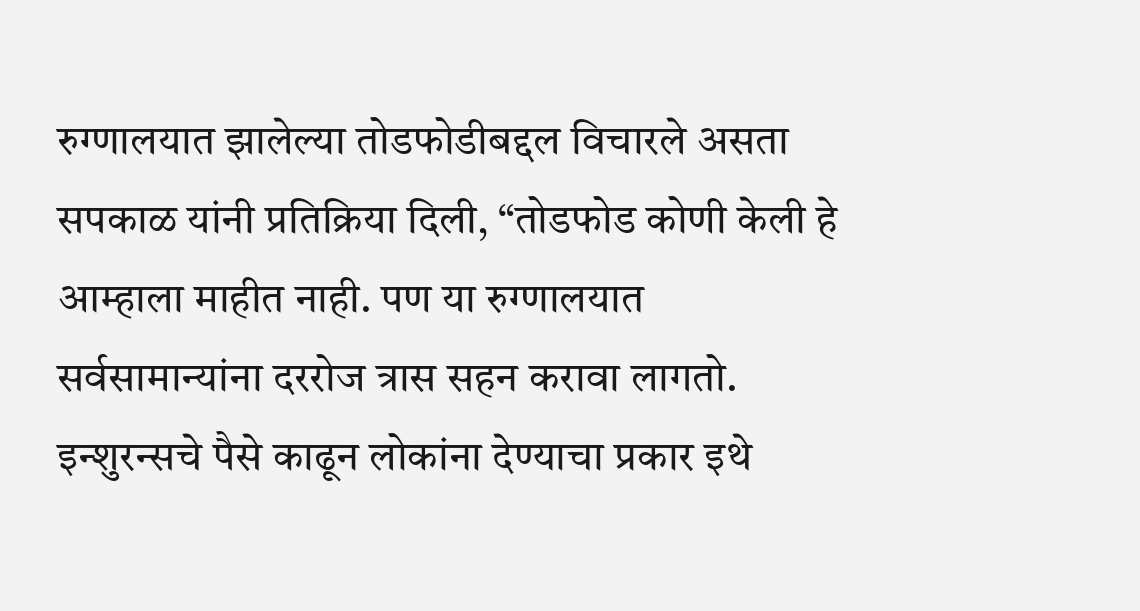रुग्णालयात झालेल्या तोडफोडीबद्दल विचारले असता सपकाळ यांनी प्रतिक्रिया दिली, “तोडफोड कोणी केली हे आम्हाला माहीत नाही. पण या रुग्णालयात सर्वसामान्यांना दररोज त्रास सहन करावा लागतो. इन्शुरन्सचे पैसे काढून लोकांना देण्याचा प्रकार इथे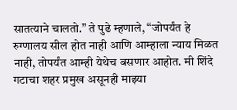सातत्याने चालतो.” ते पुढे म्हणाले, “जोपर्यंत हे रुग्णालय सील होत नाही आणि आम्हाला न्याय मिळत नाही, तोपर्यंत आम्ही येथेच बसणार आहोत. मी शिंदे गटाचा शहर प्रमुख असूनही माझ्या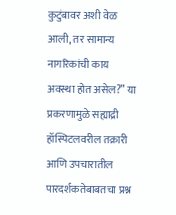कुटुंबावर अशी वेळ आली, तर सामान्य नागरिकांची काय अवस्था होत असेल?” या प्रकरणामुळे सह्याद्री हॉस्पिटलवरील तक्रारी आणि उपचारातील पारदर्शकतेबाबतचा प्रश्न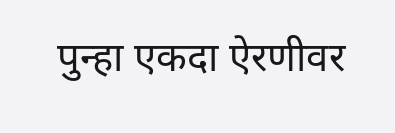पुन्हा एकदा ऐरणीवर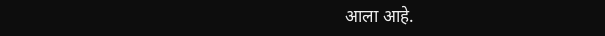आला आहे.